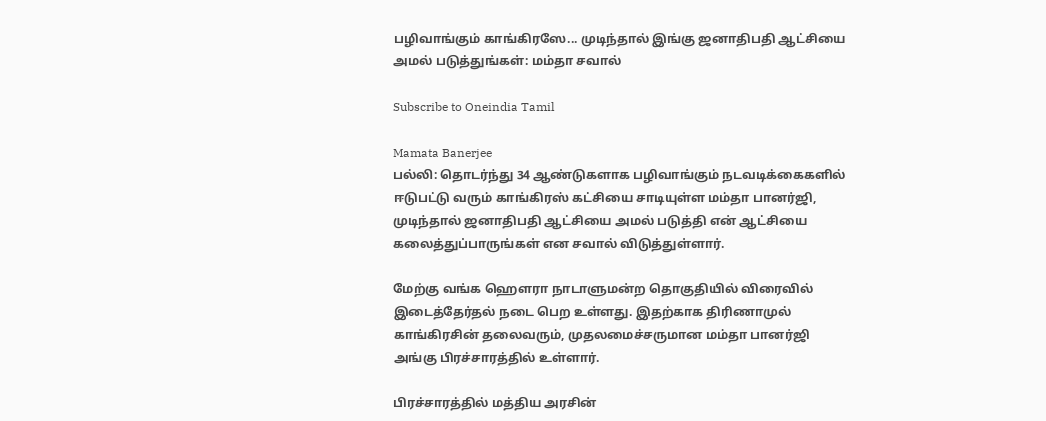பழிவாங்கும் காங்கிரஸே... முடிந்தால் இங்கு ஜனாதிபதி ஆட்சியை அமல் படுத்துங்கள்: மம்தா சவால்

Subscribe to Oneindia Tamil

Mamata Banerjee
பல்லி: தொடர்ந்து 34 ஆண்டுகளாக பழிவாங்கும் நடவடிக்கைகளில் ஈடுபட்டு வரும் காங்கிரஸ் கட்சியை சாடியுள்ள மம்தா பானர்ஜி, முடிந்தால் ஜனாதிபதி ஆட்சியை அமல் படுத்தி என் ஆட்சியை கலைத்துப்பாருங்கள் என சவால் விடுத்துள்ளார்.

மேற்கு வங்க ஹௌரா நாடாளுமன்ற தொகுதியில் விரைவில் இடைத்தேர்தல் நடை பெற உள்ளது. இதற்காக திரிணாமுல் காங்கிரசின் தலைவரும், முதலமைச்சருமான மம்தா பானர்ஜி அங்கு பிரச்சாரத்தில் உள்ளார்.

பிரச்சாரத்தில் மத்திய அரசின்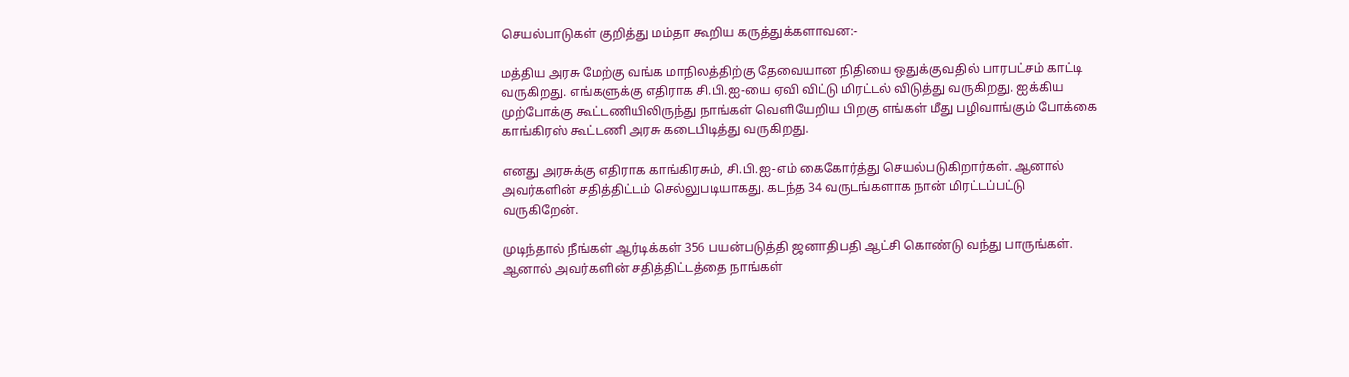செயல்பாடுகள் குறித்து மம்தா கூறிய கருத்துக்களாவன:-

மத்திய அரசு மேற்கு வங்க மாநிலத்திற்கு தேவையான நிதியை ஒதுக்குவதில் பாரபட்சம் காட்டி வருகிறது. எங்களுக்கு எதிராக சி.பி.ஐ-யை ஏவி விட்டு மிரட்டல் விடுத்து வருகிறது. ஐக்கிய முற்போக்கு கூட்டணியிலிருந்து நாங்கள் வெளியேறிய பிறகு எங்கள் மீது பழிவாங்கும் போக்கை காங்கிரஸ் கூட்டணி அரசு கடைபிடித்து வருகிறது.

எனது அரசுக்கு எதிராக காங்கிரசும், சி.பி.ஐ-எம் கைகோர்த்து செயல்படுகிறார்கள். ஆனால் அவர்களின் சதித்திட்டம் செல்லுபடியாகது. கடந்த 34 வருடங்களாக நான் மிரட்டப்பட்டு வருகிறேன்.

முடிந்தால் நீங்கள் ஆர்டிக்கள் 356 பயன்படுத்தி ஜனாதிபதி ஆட்சி கொண்டு வந்து பாருங்கள். ஆனால் அவர்களின் சதித்திட்டத்தை நாங்கள்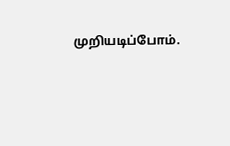முறியடிப்போம்.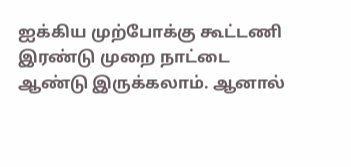ஐக்கிய முற்போக்கு கூட்டணி இரண்டு முறை நாட்டை ஆண்டு இருக்கலாம். ஆனால்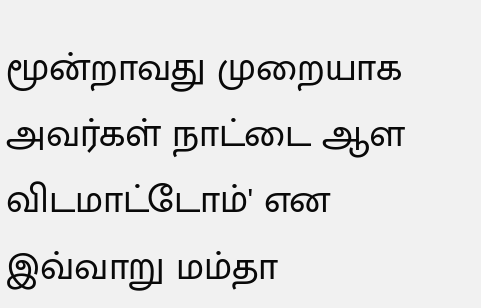மூன்றாவது முறையாக அவர்கள் நாட்டை ஆள விடமாட்டோம்' என இவ்வாறு மம்தா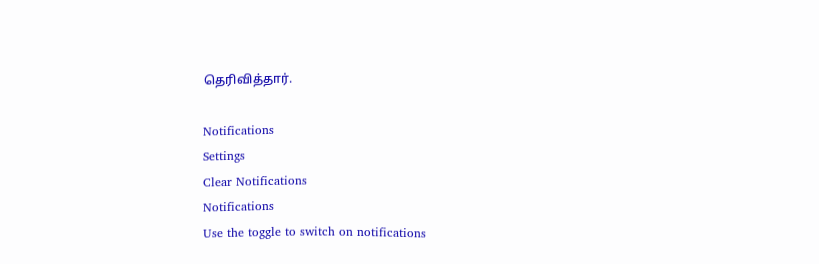தெரிவித்தார்.

Notifications
Settings
Clear Notifications
Notifications
Use the toggle to switch on notifications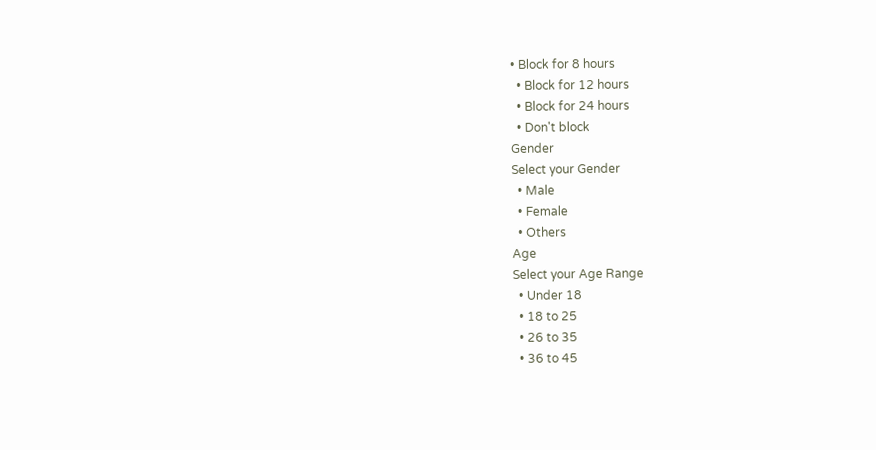• Block for 8 hours
  • Block for 12 hours
  • Block for 24 hours
  • Don't block
Gender
Select your Gender
  • Male
  • Female
  • Others
Age
Select your Age Range
  • Under 18
  • 18 to 25
  • 26 to 35
  • 36 to 45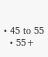• 45 to 55
  • 55+